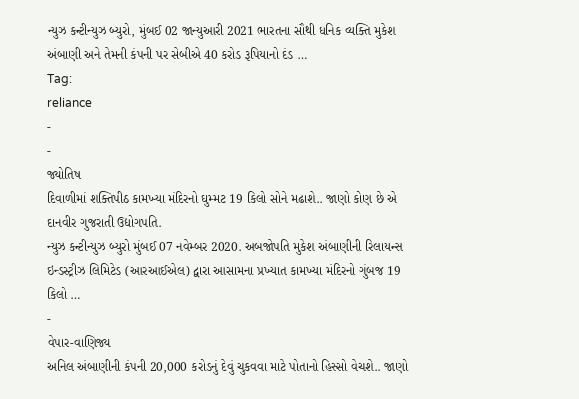ન્યુઝ કન્ટીન્યુઝ બ્યુરો, મુંબઈ 02 જાન્યુઆરી 2021 ભારતના સૌથી ધનિક વ્યક્તિ મુકેશ અંબાણી અને તેમની કંપની પર સેબીએ 40 કરોડ રૂપિયાનો દંડ …
Tag:
reliance
-
-
જ્યોતિષ
દિવાળીમાં શક્તિપીઠ કામખ્યા મંદિરનો ઘુમ્મટ 19 કિલો સોને મઢાશે.. જાણો કોણ છે એ દાનવીર ગુજરાતી ઉદ્યોગપતિ.
ન્યુઝ કન્ટીન્યુઝ બ્યુરો મુંબઈ 07 નવેમ્બર 2020. અબજોપતિ મુકેશ અંબાણીની રિલાયન્સ ઇન્ડસ્ટ્રીઝ લિમિટેડ (આરઆઈએલ) દ્વારા આસામના પ્રખ્યાત કામખ્યા મંદિરનો ગુંબજ 19 કિલો …
-
વેપાર-વાણિજ્ય
અનિલ અંબાણીની કંપની 20,000 કરોડનું દેવું ચુકવવા માટે પોતાનો હિસ્સો વેચશે.. જાણો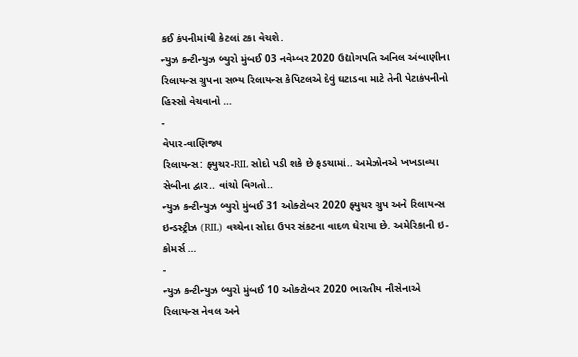કઈ કંપનીમાંથી કેટલાં ટકા વેચશે.
ન્યુઝ કન્ટીન્યુઝ બ્યુરો મુંબઈ 03 નવેમ્બર 2020 ઉદ્યોગપતિ અનિલ અંબાણીના રિલાયન્સ ગ્રુપના સભ્ય રિલાયન્સ કેપિટલએ દેવું ઘટાડવા માટે તેની પેટાકંપનીનો હિસ્સો વેચવાનો …
-
વેપાર-વાણિજ્ય
રિલાયન્સ: ફ્યુચર-RIL સોદો પડી શકે છે ફડચામાં.. અમેઝોનએ ખખડાવ્યા સેબીના દ્વાર.. વાંચો વિગતો..
ન્યુઝ કન્ટીન્યુઝ બ્યુરો મુંબઈ 31 ઓક્ટોબર 2020 ફ્યુચર ગ્રુપ અને રિલાયન્સ ઇન્ડસ્ટ્રીઝ (RIL) વચ્ચેના સોદા ઉપર સંકટના વાદળ ઘેરાયા છે. અમેરિકાની ઇ-કોમર્સ …
-
ન્યુઝ કન્ટીન્યુઝ બ્યુરો મુંબઈ 10 ઓક્ટોબર 2020 ભારતીય નૌસેનાએ રિલાયન્સ નેવલ અને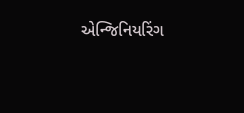એન્જિનિયરિંગ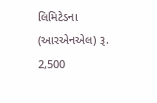લિમિટેડના (આરએનએલ) રૂ. 2,500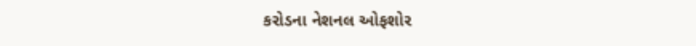કરોડના નેશનલ ઓફશોર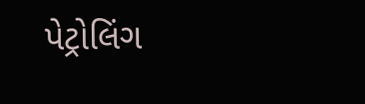પેટ્રોલિંગ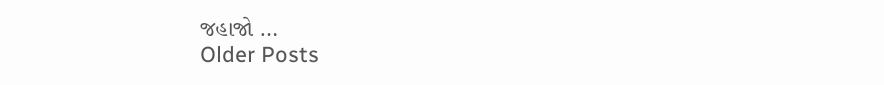જહાજો …
Older Posts